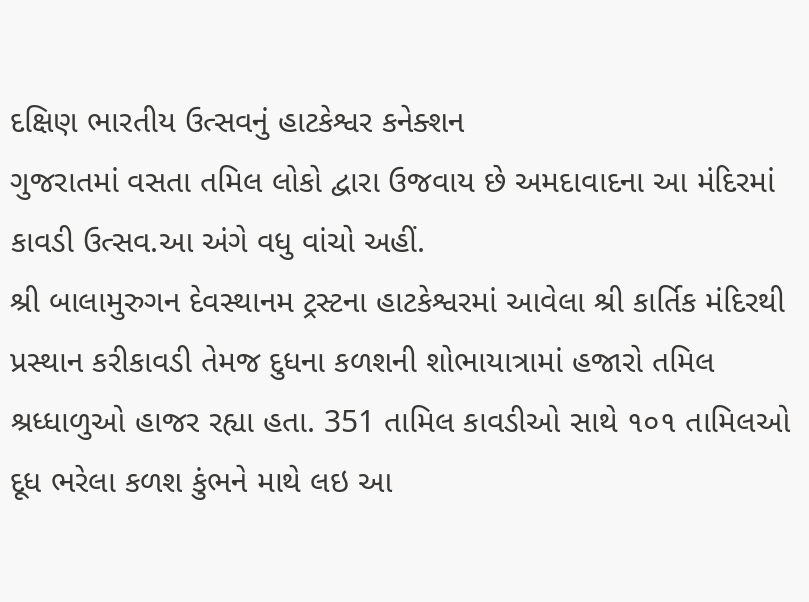દક્ષિણ ભારતીય ઉત્સવનું હાટકેશ્વર કનેક્શન
ગુજરાતમાં વસતા તમિલ લોકો દ્વારા ઉજવાય છે અમદાવાદના આ મંદિરમાં કાવડી ઉત્સવ.આ અંગે વધુ વાંચો અહીં.
શ્રી બાલામુરુગન દેવસ્થાનમ ટ્રસ્ટના હાટકેશ્વરમાં આવેલા શ્રી કાર્તિક મંદિરથી પ્રસ્થાન કરીકાવડી તેમજ દુધના કળશની શોભાયાત્રામાં હજારો તમિલ શ્રધ્ધાળુઓ હાજર રહ્યા હતા. 351 તામિલ કાવડીઓ સાથે ૧૦૧ તામિલઓ દૂધ ભરેલા કળશ કુંભને માથે લઇ આ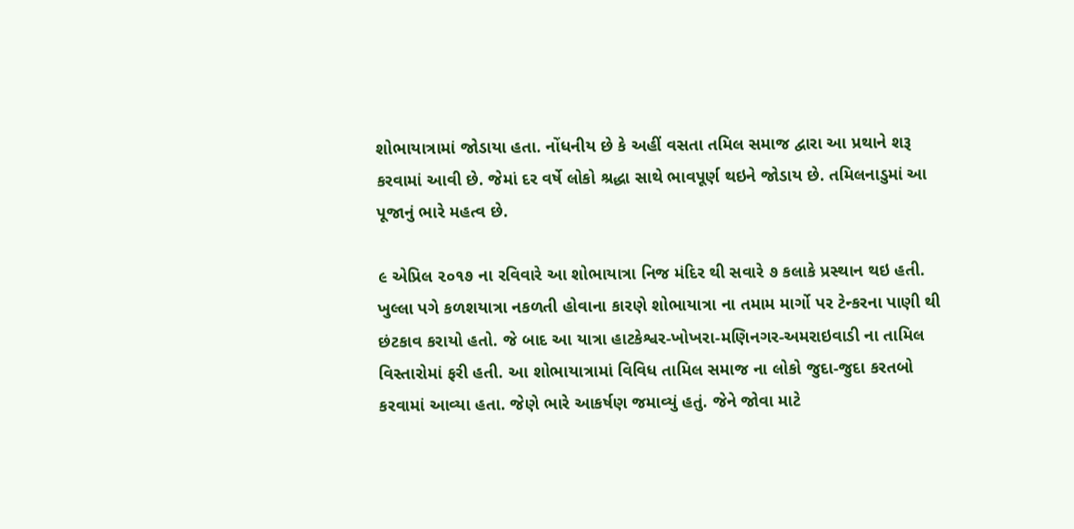શોભાયાત્રામાં જોડાયા હતા. નોંધનીય છે કે અહીં વસતા તમિલ સમાજ દ્વારા આ પ્રથાને શરૂ કરવામાં આવી છે. જેમાં દર વર્ષે લોકો શ્રદ્ધા સાથે ભાવપૂર્ણ થઇને જોડાય છે. તમિલનાડુમાં આ પૂજાનું ભારે મહત્વ છે.

૯ એપ્રિલ ૨૦૧૭ ના રવિવારે આ શોભાયાત્રા નિજ મંદિર થી સવારે ૭ કલાકે પ્રસ્થાન થઇ હતી. ખુલ્લા પગે કળશયાત્રા નકળતી હોવાના કારણે શોભાયાત્રા ના તમામ માર્ગો પર ટેન્કરના પાણી થી છંટકાવ કરાયો હતો. જે બાદ આ યાત્રા હાટકેશ્વર-ખોખરા-મણિનગર-અમરાઇવાડી ના તામિલ વિસ્તારોમાં ફરી હતી. આ શોભાયાત્રામાં વિવિધ તામિલ સમાજ ના લોકો જુદા-જુદા કરતબો કરવામાં આવ્યા હતા. જેણે ભારે આકર્ષણ જમાવ્યું હતું. જેને જોવા માટે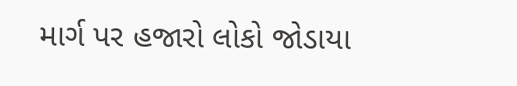માર્ગ પર હજારો લોકો જોડાયા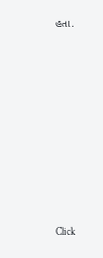હતા.












Click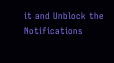it and Unblock the Notifications